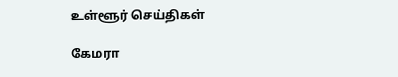உள்ளூர் செய்திகள்

கேமரா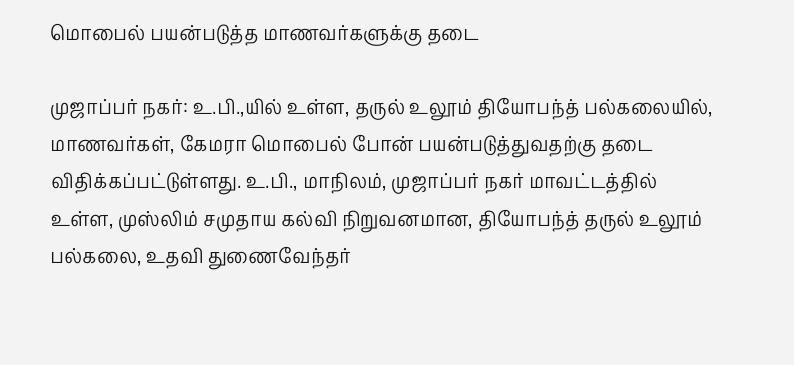மொபைல் பயன்படுத்த மாணவர்களுக்கு தடை

முஜாப்பர் நகர்: உ.பி.,யில் உள்ள, தருல் உலூம் தியோபந்த் பல்கலையில், மாணவர்கள், கேமரா மொபைல் போன் பயன்படுத்துவதற்கு தடை விதிக்கப்பட்டுள்ளது. உ.பி., மாநிலம், முஜாப்பர் நகர் மாவட்டத்தில் உள்ள, முஸ்லிம் சமுதாய கல்வி நிறுவனமான, தியோபந்த் தருல் உலூம் பல்கலை, உதவி துணைவேந்தர்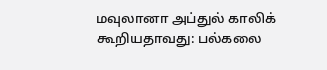மவுலானா அப்துல் காலிக் கூறியதாவது: பல்கலை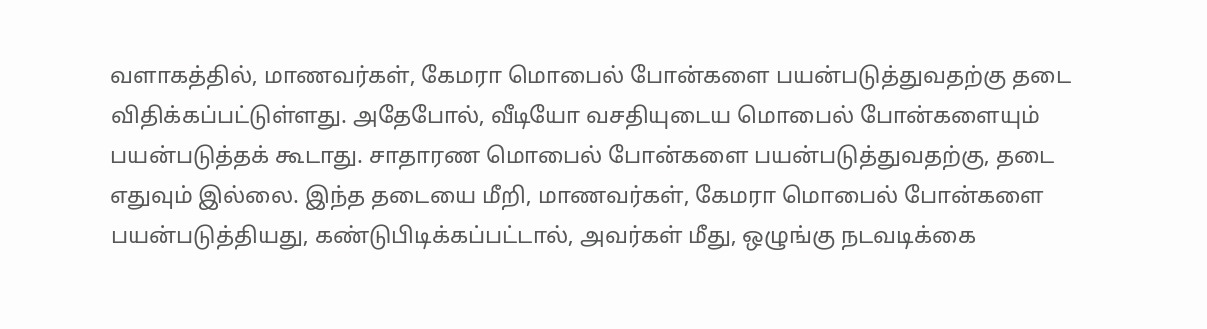வளாகத்தில், மாணவர்கள், கேமரா மொபைல் போன்களை பயன்படுத்துவதற்கு தடை விதிக்கப்பட்டுள்ளது. அதேபோல், வீடியோ வசதியுடைய மொபைல் போன்களையும் பயன்படுத்தக் கூடாது. சாதாரண மொபைல் போன்களை பயன்படுத்துவதற்கு, தடை எதுவும் இல்லை. இந்த தடையை மீறி, மாணவர்கள், கேமரா மொபைல் போன்களை பயன்படுத்தியது, கண்டுபிடிக்கப்பட்டால், அவர்கள் மீது, ஒழுங்கு நடவடிக்கை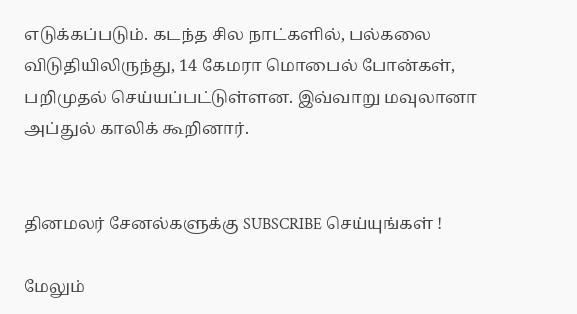எடுக்கப்படும். கடந்த சில நாட்களில், பல்கலை விடுதியிலிருந்து, 14 கேமரா மொபைல் போன்கள், பறிமுதல் செய்யப்பட்டுள்ளன. இவ்வாறு மவுலானா அப்துல் காலிக் கூறினார்.


தினமலர் சேனல்களுக்கு SUBSCRIBE செய்யுங்கள் !

மேலும்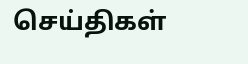செய்திகள்